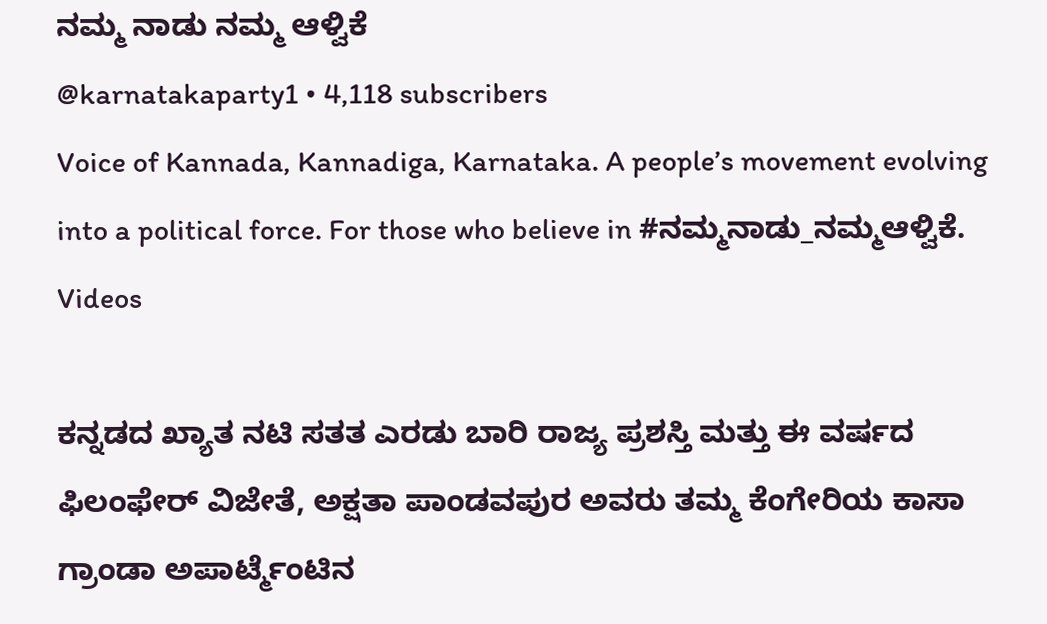ನಮ್ಮ ನಾಡು ನಮ್ಮ ಆಳ್ವಿಕೆ
@karnatakaparty1 • 4,118 subscribers
Voice of Kannada, Kannadiga, Karnataka. A people’s movement evolving into a political force. For those who believe in #ನಮ್ಮನಾಡು_ನಮ್ಮಆಳ್ವಿಕೆ.
Videos

ಕನ್ನಡದ ಖ್ಯಾತ ನಟಿ ಸತತ ಎರಡು ಬಾರಿ ರಾಜ್ಯ ಪ್ರಶಸ್ತಿ ಮತ್ತು ಈ ವರ್ಷದ ಫಿಲಂಫೇರ್ ವಿಜೇತೆ, ಅಕ್ಷತಾ ಪಾಂಡವಪುರ ಅವರು ತಮ್ಮ ಕೆಂಗೇರಿಯ ಕಾಸಾ ಗ್ರಾಂಡಾ ಅಪಾರ್ಟ್ಮೆಂಟಿನ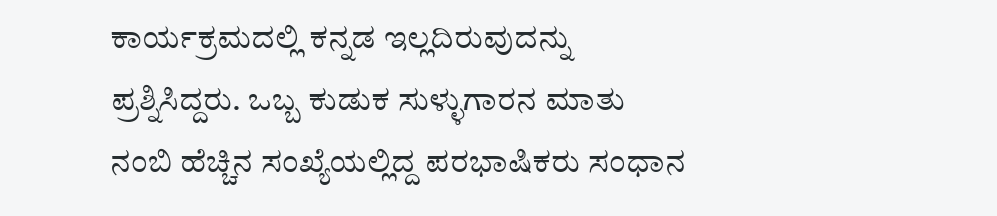ಕಾರ್ಯಕ್ರಮದಲ್ಲಿ ಕನ್ನಡ ಇಲ್ಲದಿರುವುದನ್ನು ಪ್ರಶ್ನಿಸಿದ್ದರು. ಒಬ್ಬ ಕುಡುಕ ಸುಳ್ಳುಗಾರನ ಮಾತು ನಂಬಿ ಹೆಚ್ಚಿನ ಸಂಖ್ಯೆಯಲ್ಲಿದ್ದ ಪರಭಾಷಿಕರು ಸಂಧಾನ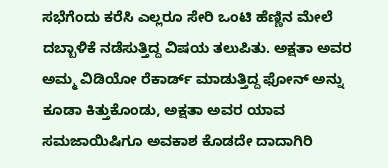ಸಭೆಗೆಂದು ಕರೆಸಿ ಎಲ್ಲರೂ ಸೇರಿ ಒಂಟಿ ಹೆಣ್ಣಿನ ಮೇಲೆ ದಬ್ಬಾಳಿಕೆ ನಡೆಸುತ್ತಿದ್ದ ವಿಷಯ ತಲುಪಿತು. ಅಕ್ಷತಾ ಅವರ ಅಮ್ಮ ವಿಡಿಯೋ ರೆಕಾರ್ಡ್ ಮಾಡುತ್ತಿದ್ದ ಫೋನ್ ಅನ್ನು ಕೂಡಾ ಕಿತ್ತುಕೊಂಡು, ಅಕ್ಷತಾ ಅವರ ಯಾವ ಸಮಜಾಯಿಷಿಗೂ ಅವಕಾಶ ಕೊಡದೇ ದಾದಾಗಿರಿ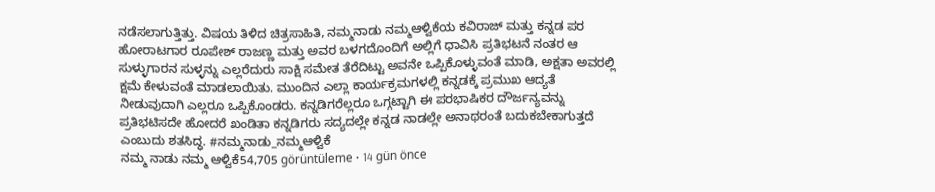ನಡೆಸಲಾಗುತ್ತಿತ್ತು. ವಿಷಯ ತಿಳಿದ ಚಿತ್ರಸಾಹಿತಿ, ನಮ್ಮನಾಡು ನಮ್ಮಆಳ್ವಿಕೆಯ ಕವಿರಾಜ್ ಮತ್ತು ಕನ್ನಡ ಪರ ಹೋರಾಟಗಾರ ರೂಪೇಶ್ ರಾಜಣ್ಣ ಮತ್ತು ಅವರ ಬಳಗದೊಂದಿಗೆ ಅಲ್ಲಿಗೆ ಧಾವಿಸಿ ಪ್ರತಿಭಟನೆ ನಂತರ ಆ ಸುಳ್ಳುಗಾರನ ಸುಳ್ಳನ್ನು ಎಲ್ಲರೆದುರು ಸಾಕ್ಷಿ ಸಮೇತ ತೆರೆದಿಟ್ಟು ಅವನೇ ಒಪ್ಪಿಕೊಳ್ಳುವಂತೆ ಮಾಡಿ, ಅಕ್ಷತಾ ಅವರಲ್ಲಿ ಕ್ಷಮೆ ಕೇಳುವಂತೆ ಮಾಡಲಾಯಿತು. ಮುಂದಿನ ಎಲ್ಲಾ ಕಾರ್ಯಕ್ರಮಗಳಲ್ಲಿ ಕನ್ನಡಕ್ಕೆ ಪ್ರಮುಖ ಆದ್ಯತೆ ನೀಡುವುದಾಗಿ ಎಲ್ಲರೂ ಒಪ್ಪಿಕೊಂಡರು. ಕನ್ನಡಿಗರೆಲ್ಲರೂ ಒಗ್ಗಟ್ಟಾಗಿ ಈ ಪರಭಾಷಿಕರ ದೌರ್ಜನ್ಯವನ್ನು ಪ್ರತಿಭಟಿಸದೇ ಹೋದರೆ ಖಂಡಿತಾ ಕನ್ನಡಿಗರು ಸದ್ಯದಲ್ಲೇ ಕನ್ನಡ ನಾಡಲ್ಲೇ ಅನಾಥರಂತೆ ಬದುಕಬೇಕಾಗುತ್ತದೆ ಎಂಬುದು ಶತಸಿದ್ಧ. #ನಮ್ಮನಾಡು_ನಮ್ಮಆಳ್ವಿಕೆ
ನಮ್ಮ ನಾಡು ನಮ್ಮ ಆಳ್ವಿಕೆ54,705 görüntüleme • 14 gün önce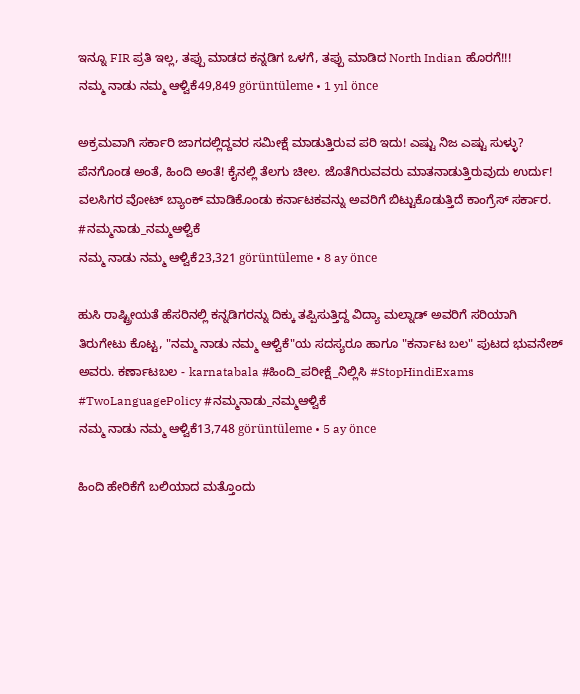ಇನ್ನೂ FIR ಪ್ರತಿ ಇಲ್ಲ, ತಪ್ಪು ಮಾಡದ ಕನ್ನಡಿಗ ಒಳಗೆ, ತಪ್ಪು ಮಾಡಿದ North Indian ಹೊರಗೆ!!!
ನಮ್ಮ ನಾಡು ನಮ್ಮ ಆಳ್ವಿಕೆ49,849 görüntüleme • 1 yıl önce

ಅಕ್ರಮವಾಗಿ ಸರ್ಕಾರಿ ಜಾಗದಲ್ಲಿದ್ದವರ ಸಮೀಕ್ಷೆ ಮಾಡುತ್ತಿರುವ ಪರಿ ಇದು! ಎಷ್ಟು ನಿಜ ಎಷ್ಟು ಸುಳ್ಳು? ಪೆನಗೊಂಡ ಅಂತೆ, ಹಿಂದಿ ಅಂತೆ! ಕೈನಲ್ಲಿ ತೆಲಗು ಚೀಲ. ಜೊತೆಗಿರುವವರು ಮಾತನಾಡುತ್ತಿರುವುದು ಉರ್ದು! ವಲಸಿಗರ ವೋಟ್ ಬ್ಯಾಂಕ್ ಮಾಡಿಕೊಂಡು ಕರ್ನಾಟಕವನ್ನು ಅವರಿಗೆ ಬಿಟ್ಟುಕೊಡುತ್ತಿದೆ ಕಾಂಗ್ರೆಸ್ ಸರ್ಕಾರ. #ನಮ್ಮನಾಡು_ನಮ್ಮಆಳ್ವಿಕೆ
ನಮ್ಮ ನಾಡು ನಮ್ಮ ಆಳ್ವಿಕೆ23,321 görüntüleme • 8 ay önce

ಹುಸಿ ರಾಷ್ಟ್ರೀಯತೆ ಹೆಸರಿನಲ್ಲಿ ಕನ್ನಡಿಗರನ್ನು ದಿಕ್ಕು ತಪ್ಪಿಸುತ್ತಿದ್ದ ವಿದ್ಯಾ ಮಲ್ನಾಡ್ ಅವರಿಗೆ ಸರಿಯಾಗಿ ತಿರುಗೇಟು ಕೊಟ್ಟ, "ನಮ್ಮ ನಾಡು ನಮ್ಮ ಆಳ್ವಿಕೆ"ಯ ಸದಸ್ಯರೂ ಹಾಗೂ "ಕರ್ನಾಟ ಬಲ" ಪುಟದ ಭುವನೇಶ್ ಅವರು. ಕರ್ಣಾಟಬಲ - karnatabala #ಹಿಂದಿ_ಪರೀಕ್ಷೆ_ನಿಲ್ಲಿಸಿ #StopHindiExams #TwoLanguagePolicy #ನಮ್ಮನಾಡು_ನಮ್ಮಆಳ್ವಿಕೆ
ನಮ್ಮ ನಾಡು ನಮ್ಮ ಆಳ್ವಿಕೆ13,748 görüntüleme • 5 ay önce

ಹಿಂದಿ ಹೇರಿಕೆಗೆ ಬಲಿಯಾದ ಮತ್ತೊಂದು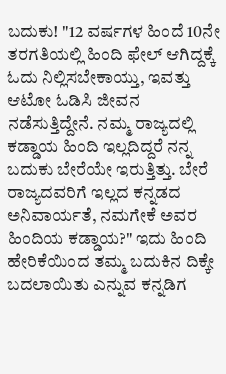ಬದುಕು! "12 ವರ್ಷಗಳ ಹಿಂದೆ 10ನೇ ತರಗತಿಯಲ್ಲಿ ಹಿಂದಿ ಫೇಲ್ ಆಗಿದ್ದಕ್ಕೆ ಓದು ನಿಲ್ಲಿಸಬೇಕಾಯ್ತು, ಇವತ್ತು ಆಟೋ ಓಡಿಸಿ ಜೀವನ ನಡೆಸುತ್ತಿದ್ದೇನೆ. ನಮ್ಮ ರಾಜ್ಯದಲ್ಲಿ ಕಡ್ಡಾಯ ಹಿಂದಿ ಇಲ್ಲದಿದ್ದರೆ ನನ್ನ ಬದುಕು ಬೇರೆಯೇ ಇರುತ್ತಿತ್ತು. ಬೇರೆ ರಾಜ್ಯದವರಿಗೆ ಇಲ್ಲದ ಕನ್ನಡದ ಅನಿವಾರ್ಯತೆ, ನಮಗೇಕೆ ಅವರ ಹಿಂದಿಯ ಕಡ್ಡಾಯ?" ಇದು ಹಿಂದಿ ಹೇರಿಕೆಯಿಂದ ತಮ್ಮ ಬದುಕಿನ ದಿಕ್ಕೇ ಬದಲಾಯಿತು ಎನ್ನುವ ಕನ್ನಡಿಗ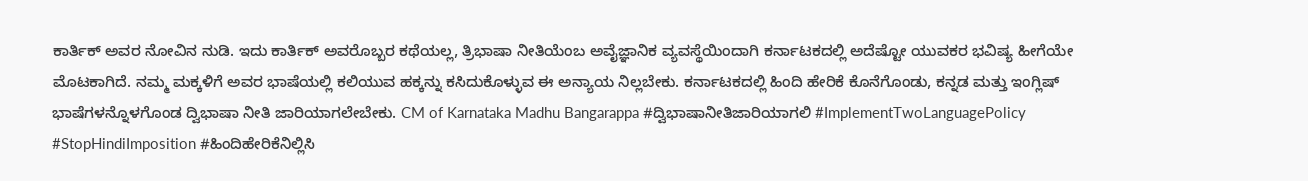ಕಾರ್ತಿಕ್ ಅವರ ನೋವಿನ ನುಡಿ. ಇದು ಕಾರ್ತಿಕ್ ಅವರೊಬ್ಬರ ಕಥೆಯಲ್ಲ, ತ್ರಿಭಾಷಾ ನೀತಿಯೆಂಬ ಅವೈಜ್ಞಾನಿಕ ವ್ಯವಸ್ಥೆಯಿಂದಾಗಿ ಕರ್ನಾಟಕದಲ್ಲಿ ಅದೆಷ್ಟೋ ಯುವಕರ ಭವಿಷ್ಯ ಹೀಗೆಯೇ ಮೊಟಕಾಗಿದೆ. ನಮ್ಮ ಮಕ್ಕಳಿಗೆ ಅವರ ಭಾಷೆಯಲ್ಲಿ ಕಲಿಯುವ ಹಕ್ಕನ್ನು ಕಸಿದುಕೊಳ್ಳುವ ಈ ಅನ್ಯಾಯ ನಿಲ್ಲಬೇಕು. ಕರ್ನಾಟಕದಲ್ಲಿ ಹಿಂದಿ ಹೇರಿಕೆ ಕೊನೆಗೊಂಡು, ಕನ್ನಡ ಮತ್ತು ಇಂಗ್ಲಿಷ್ ಭಾಷೆಗಳನ್ನೊಳಗೊಂಡ ದ್ವಿಭಾಷಾ ನೀತಿ ಜಾರಿಯಾಗಲೇಬೇಕು. CM of Karnataka Madhu Bangarappa #ದ್ವಿಭಾಷಾನೀತಿಜಾರಿಯಾಗಲಿ #ImplementTwoLanguagePolicy #StopHindiImposition #ಹಿಂದಿಹೇರಿಕೆನಿಲ್ಲಿಸಿ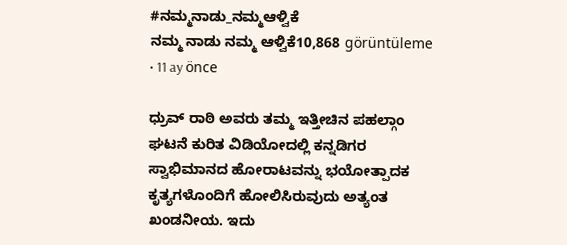#ನಮ್ಮನಾಡು_ನಮ್ಮಆಳ್ವಿಕೆ
ನಮ್ಮ ನಾಡು ನಮ್ಮ ಆಳ್ವಿಕೆ10,868 görüntüleme • 11 ay önce

ಧ್ರುವ್ ರಾಠಿ ಅವರು ತಮ್ಮ ಇತ್ತೀಚಿನ ಪಹಲ್ಗಾಂ ಘಟನೆ ಕುರಿತ ವಿಡಿಯೋದಲ್ಲಿ ಕನ್ನಡಿಗರ ಸ್ವಾಭಿಮಾನದ ಹೋರಾಟವನ್ನು ಭಯೋತ್ಪಾದಕ ಕೃತ್ಯಗಳೊಂದಿಗೆ ಹೋಲಿಸಿರುವುದು ಅತ್ಯಂತ ಖಂಡನೀಯ. ಇದು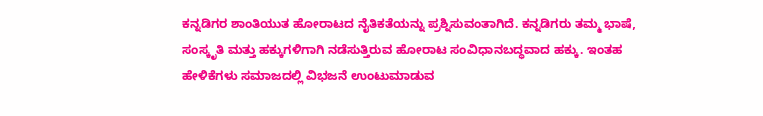ಕನ್ನಡಿಗರ ಶಾಂತಿಯುತ ಹೋರಾಟದ ನೈತಿಕತೆಯನ್ನು ಪ್ರಶ್ನಿಸುವಂತಾಗಿದೆ. ಕನ್ನಡಿಗರು ತಮ್ಮ ಭಾಷೆ, ಸಂಸ್ಕೃತಿ ಮತ್ತು ಹಕ್ಕುಗಳಿಗಾಗಿ ನಡೆಸುತ್ತಿರುವ ಹೋರಾಟ ಸಂವಿಧಾನಬದ್ಧವಾದ ಹಕ್ಕು. ಇಂತಹ ಹೇಳಿಕೆಗಳು ಸಮಾಜದಲ್ಲಿ ವಿಭಜನೆ ಉಂಟುಮಾಡುವ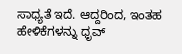ಸಾಧ್ಯತೆ ಇದೆ. ಆದ್ದರಿಂದ, ಇಂತಹ ಹೇಳಿಕೆಗಳನ್ನು ಧೃವ್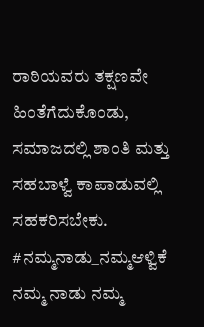ರಾಠಿಯವರು ತಕ್ಷಣವೇ ಹಿಂತೆಗೆದುಕೊಂಡು, ಸಮಾಜದಲ್ಲಿ ಶಾಂತಿ ಮತ್ತು ಸಹಬಾಳ್ವೆ ಕಾಪಾಡುವಲ್ಲಿ ಸಹಕರಿಸಬೇಕು. #ನಮ್ಮನಾಡು_ನಮ್ಮಆಳ್ವಿಕೆ
ನಮ್ಮ ನಾಡು ನಮ್ಮ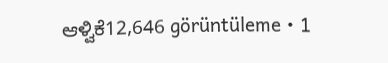ಆಳ್ವಿಕೆ12,646 görüntüleme • 1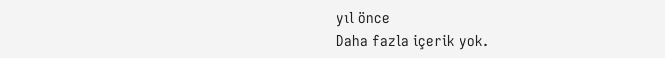yıl önce
Daha fazla içerik yok.